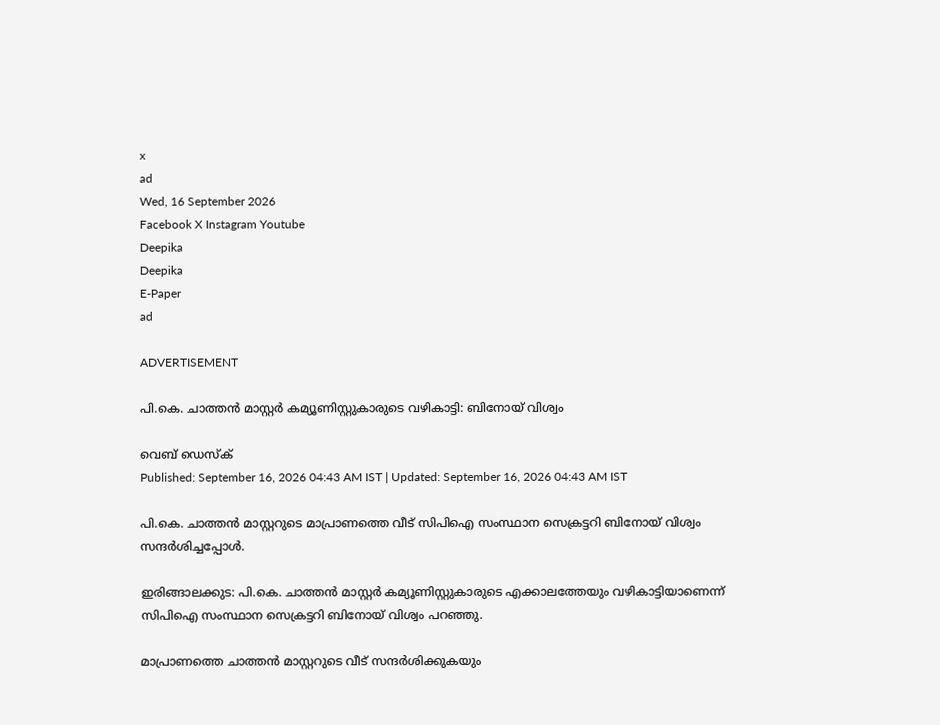x
ad
Wed, 16 September 2026
Facebook X Instagram Youtube
Deepika
Deepika
E-Paper
ad

ADVERTISEMENT

പി.കെ. ചാത്തന്‍ മാസ്റ്റര്‍ കമ്യൂണിസ്റ്റുകാരുടെ വഴികാട്ടി: ബിനോയ് വിശ്വം

വെബ് ഡെസ്ക്
Published: September 16, 2026 04:43 AM IST | Updated: September 16, 2026 04:43 AM IST

പി.കെ. ചാത്തന്‍ മാസ്റ്ററുടെ മാപ്രാണത്തെ വീട് സിപിഐ സംസ്ഥാന സെക്രട്ടറി ബിനോയ് വിശ്വം സന്ദര്‍ശിച്ചപ്പോൾ.

ഇരിങ്ങാലക്കുട: പി.കെ. ചാത്തന്‍ മാസ്റ്റര്‍ കമ്യൂണിസ്റ്റുകാരുടെ എക്കാലത്തേയും വഴികാട്ടിയാണെന്ന് സിപിഐ സംസ്ഥാന സെക്രട്ടറി ബിനോയ് വിശ്വം പറഞ്ഞു.

മാപ്രാണത്തെ ചാത്തന്‍ മാസ്റ്ററുടെ വീട് സന്ദര്‍ശിക്കുകയും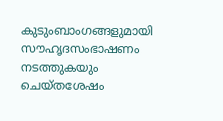കുടുംബാംഗങ്ങളുമായി സൗഹൃദസംഭാഷണം നടത്തുകയും ചെയ്തശേഷം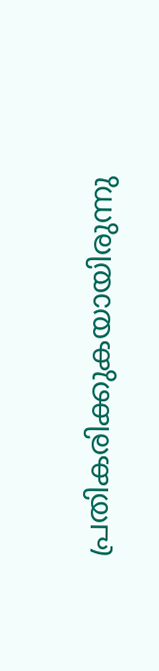പ്രതികരിക്കുകയായിരുന്നു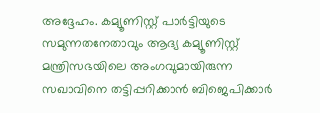അദ്ദേഹം. കമ്യൂണിസ്റ്റ് പാര്‍ട്ടിയുടെ സമുന്നതനേതാവും ആദ്യ കമ്യൂണിസ്റ്റ് മന്ത്രിസഭയിലെ അംഗവുമായിരുന്ന സഖാവിനെ തട്ടിപ്പറിക്കാന്‍ ബിജെപിക്കാര്‍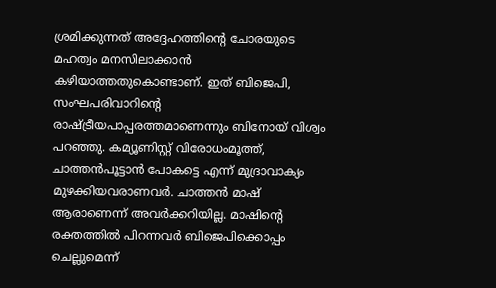ശ്രമിക്കുന്നത് അദ്ദേഹത്തിന്‍റെ ചോരയുടെ മഹത്വം മനസിലാക്കാന്‍ കഴിയാത്തതുകൊണ്ടാണ്. ഇത് ബിജെപി, സംഘപരിവാറിന്‍റെ രാഷ്ട്രീയപാപ്പരത്തമാണെന്നും ബിനോയ് വിശ്വം പറഞ്ഞു. കമ്യൂണിസ്റ്റ് വിരോധംമൂത്ത്, ചാത്തന്‍പൂട്ടാന്‍ പോകട്ടെ എന്ന് മുദ്രാവാക്യം മുഴക്കിയവരാണവര്‍. ചാത്തന്‍ മാഷ് ആരാണെന്ന് അവര്‍ക്കറിയില്ല. മാഷിന്‍റെ രക്തത്തില്‍ പിറന്നവര്‍ ബിജെപിക്കൊപ്പം ചെല്ലുമെന്ന്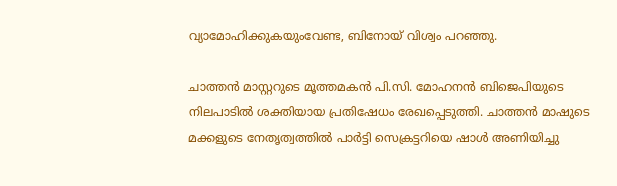വ്യാമോഹിക്കുകയുംവേണ്ട, ബിനോയ് വിശ്വം പറഞ്ഞു.

ചാത്തന്‍ മാസ്റ്ററുടെ മൂത്തമകന്‍ പി.സി. മോഹനന്‍ ബിജെപിയുടെ നിലപാടില്‍ ശക്തിയായ പ്രതിഷേധം രേഖപ്പെടുത്തി. ചാത്തന്‍ മാഷുടെ മക്കളുടെ നേതൃത്വത്തില്‍ പാര്‍ട്ടി സെക്രട്ടറിയെ ഷാള്‍ അണിയിച്ചു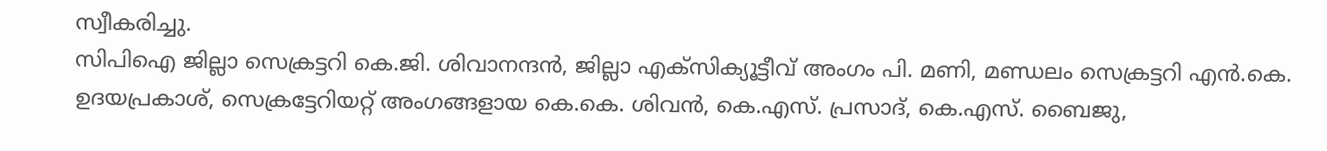സ്വീകരിച്ചു.
സിപിഐ ജില്ലാ സെക്രട്ടറി കെ.ജി. ശിവാനന്ദന്‍, ജില്ലാ എക്‌സിക്യൂട്ടീവ് അംഗം പി. മണി, മണ്ഡലം സെക്രട്ടറി എന്‍.കെ. ഉദയപ്രകാശ്, സെക്രട്ടേറിയറ്റ് അംഗങ്ങളായ കെ.കെ. ശിവന്‍, കെ.എസ്. പ്രസാദ്, കെ.എസ്. ബൈജു,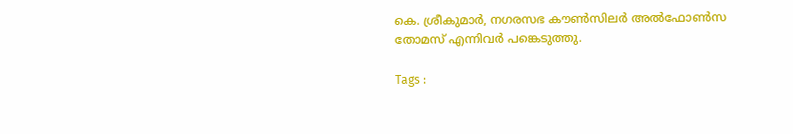കെ. ശ്രീകുമാര്‍, നഗരസഭ കൗണ്‍സിലര്‍ അല്‍ഫോണ്‍സ തോമസ് എന്നിവര്‍ പങ്കെടുത്തു.

Tags :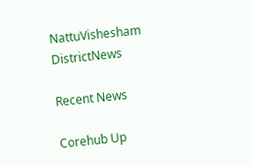NattuVishesham DistrictNews

Recent News

Corehub Up